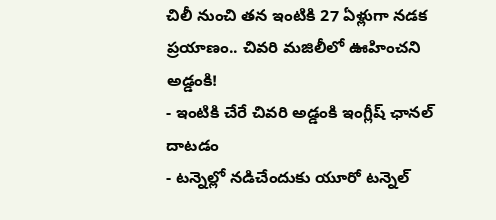చిలీ నుంచి తన ఇంటికి 27 ఏళ్లుగా నడక ప్రయాణం.. చివరి మజిలీలో ఊహించని అడ్డంకి!
- ఇంటికి చేరే చివరి అడ్డంకి ఇంగ్లీష్ ఛానల్ దాటడం
- టన్నెల్లో నడిచేందుకు యూరో టన్నెల్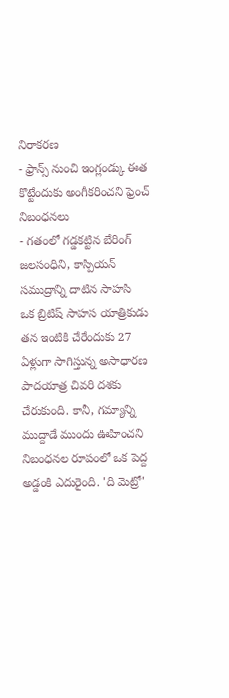నిరాకరణ
- ఫ్రాన్స్ నుంచి ఇంగ్లండ్కు ఈత కొట్టేందుకు అంగీకరించని ఫ్రెంచ్ నిబంధనలు
- గతంలో గడ్డకట్టిన బేరింగ్ జలసంధిని, కాస్పియన్ సముద్రాన్ని దాటిన సాహసి
ఒక బ్రిటిష్ సాహస యాత్రికుడు తన ఇంటికి చేరేందుకు 27 ఏళ్లుగా సాగిస్తున్న అసాధారణ పాదయాత్ర చివరి దశకు చేరుకుంది. కానీ, గమ్యాన్ని ముద్దాడే ముందు ఊహించని నిబంధనల రూపంలో ఒక పెద్ద అడ్డంకి ఎదురైంది. 'ది మెట్రో'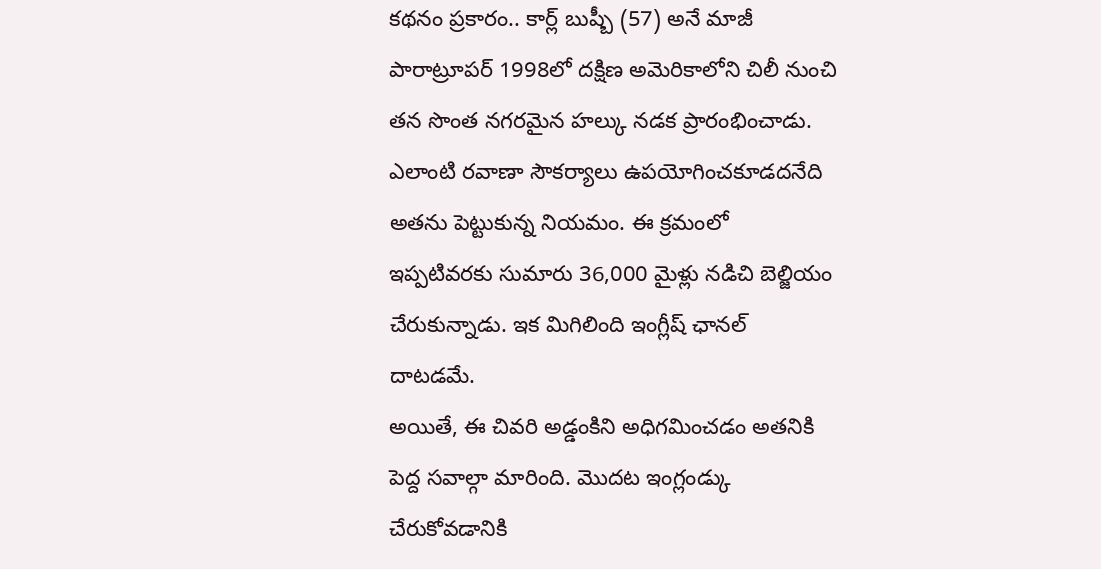కథనం ప్రకారం.. కార్ల్ బుష్బీ (57) అనే మాజీ పారాట్రూపర్ 1998లో దక్షిణ అమెరికాలోని చిలీ నుంచి తన సొంత నగరమైన హల్కు నడక ప్రారంభించాడు. ఎలాంటి రవాణా సౌకర్యాలు ఉపయోగించకూడదనేది అతను పెట్టుకున్న నియమం. ఈ క్రమంలో ఇప్పటివరకు సుమారు 36,000 మైళ్లు నడిచి బెల్జియం చేరుకున్నాడు. ఇక మిగిలింది ఇంగ్లీష్ ఛానల్ దాటడమే.
అయితే, ఈ చివరి అడ్డంకిని అధిగమించడం అతనికి పెద్ద సవాల్గా మారింది. మొదట ఇంగ్లండ్కు చేరుకోవడానికి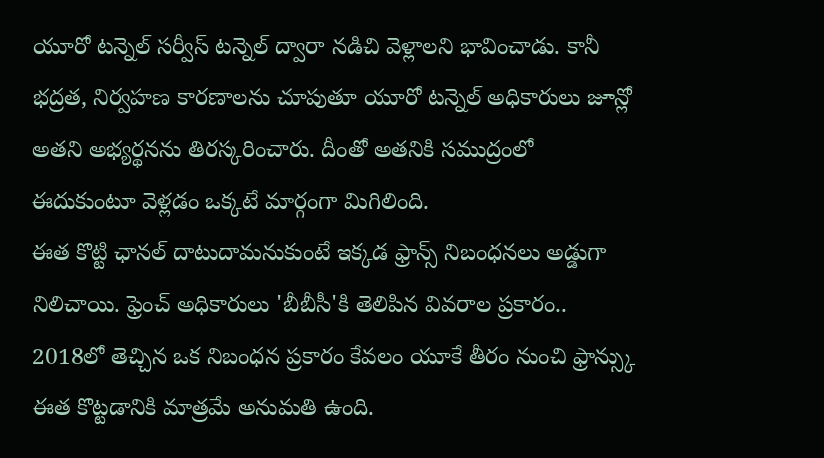యూరో టన్నెల్ సర్వీస్ టన్నెల్ ద్వారా నడిచి వెళ్లాలని భావించాడు. కానీ భద్రత, నిర్వహణ కారణాలను చూపుతూ యూరో టన్నెల్ అధికారులు జూన్లో అతని అభ్యర్థనను తిరస్కరించారు. దీంతో అతనికి సముద్రంలో ఈదుకుంటూ వెళ్లడం ఒక్కటే మార్గంగా మిగిలింది.
ఈత కొట్టి ఛానల్ దాటుదామనుకుంటే ఇక్కడ ఫ్రాన్స్ నిబంధనలు అడ్డుగా నిలిచాయి. ఫ్రెంచ్ అధికారులు 'బీబీసీ'కి తెలిపిన వివరాల ప్రకారం.. 2018లో తెచ్చిన ఒక నిబంధన ప్రకారం కేవలం యూకే తీరం నుంచి ఫ్రాన్స్కు ఈత కొట్టడానికి మాత్రమే అనుమతి ఉంది.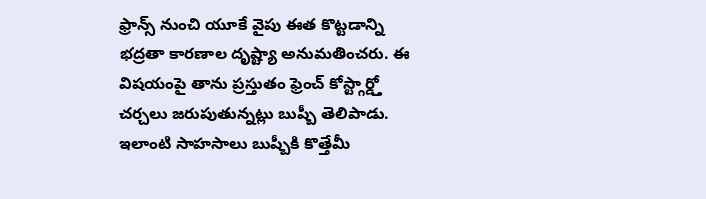ఫ్రాన్స్ నుంచి యూకే వైపు ఈత కొట్టడాన్ని భద్రతా కారణాల దృష్ట్యా అనుమతించరు. ఈ విషయంపై తాను ప్రస్తుతం ఫ్రెంచ్ కోస్ట్గార్డ్తో చర్చలు జరుపుతున్నట్లు బుష్బీ తెలిపాడు.
ఇలాంటి సాహసాలు బుష్బీకి కొత్తేమీ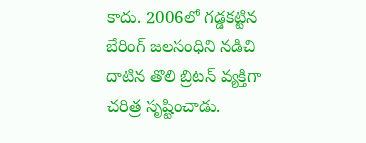కాదు. 2006లో గడ్డకట్టిన బేరింగ్ జలసంధిని నడిచి దాటిన తొలి బ్రిటన్ వ్యక్తిగా చరిత్ర సృష్టించాడు.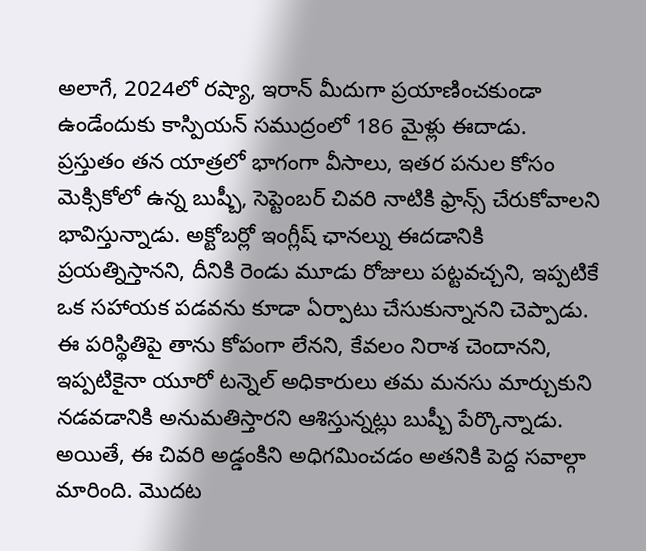అలాగే, 2024లో రష్యా, ఇరాన్ మీదుగా ప్రయాణించకుండా ఉండేందుకు కాస్పియన్ సముద్రంలో 186 మైళ్లు ఈదాడు.
ప్రస్తుతం తన యాత్రలో భాగంగా వీసాలు, ఇతర పనుల కోసం మెక్సికోలో ఉన్న బుష్బీ, సెప్టెంబర్ చివరి నాటికి ఫ్రాన్స్ చేరుకోవాలని భావిస్తున్నాడు. అక్టోబర్లో ఇంగ్లీష్ ఛానల్ను ఈదడానికి ప్రయత్నిస్తానని, దీనికి రెండు మూడు రోజులు పట్టవచ్చని, ఇప్పటికే ఒక సహాయక పడవను కూడా ఏర్పాటు చేసుకున్నానని చెప్పాడు. ఈ పరిస్థితిపై తాను కోపంగా లేనని, కేవలం నిరాశ చెందానని, ఇప్పటికైనా యూరో టన్నెల్ అధికారులు తమ మనసు మార్చుకుని నడవడానికి అనుమతిస్తారని ఆశిస్తున్నట్లు బుష్బీ పేర్కొన్నాడు.
అయితే, ఈ చివరి అడ్డంకిని అధిగమించడం అతనికి పెద్ద సవాల్గా మారింది. మొదట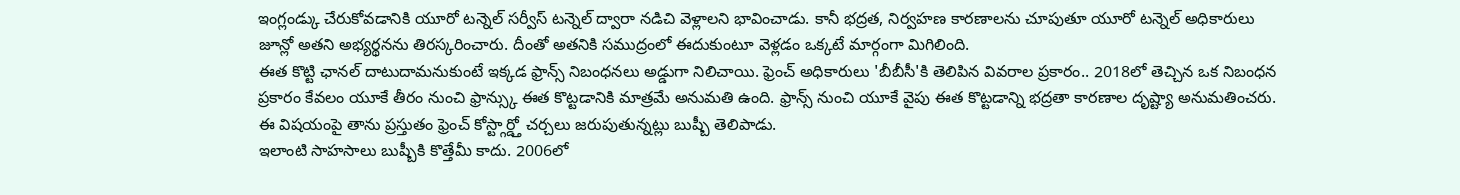ఇంగ్లండ్కు చేరుకోవడానికి యూరో టన్నెల్ సర్వీస్ టన్నెల్ ద్వారా నడిచి వెళ్లాలని భావించాడు. కానీ భద్రత, నిర్వహణ కారణాలను చూపుతూ యూరో టన్నెల్ అధికారులు జూన్లో అతని అభ్యర్థనను తిరస్కరించారు. దీంతో అతనికి సముద్రంలో ఈదుకుంటూ వెళ్లడం ఒక్కటే మార్గంగా మిగిలింది.
ఈత కొట్టి ఛానల్ దాటుదామనుకుంటే ఇక్కడ ఫ్రాన్స్ నిబంధనలు అడ్డుగా నిలిచాయి. ఫ్రెంచ్ అధికారులు 'బీబీసీ'కి తెలిపిన వివరాల ప్రకారం.. 2018లో తెచ్చిన ఒక నిబంధన ప్రకారం కేవలం యూకే తీరం నుంచి ఫ్రాన్స్కు ఈత కొట్టడానికి మాత్రమే అనుమతి ఉంది. ఫ్రాన్స్ నుంచి యూకే వైపు ఈత కొట్టడాన్ని భద్రతా కారణాల దృష్ట్యా అనుమతించరు. ఈ విషయంపై తాను ప్రస్తుతం ఫ్రెంచ్ కోస్ట్గార్డ్తో చర్చలు జరుపుతున్నట్లు బుష్బీ తెలిపాడు.
ఇలాంటి సాహసాలు బుష్బీకి కొత్తేమీ కాదు. 2006లో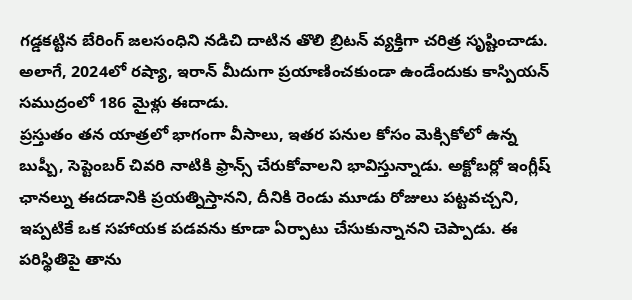గడ్డకట్టిన బేరింగ్ జలసంధిని నడిచి దాటిన తొలి బ్రిటన్ వ్యక్తిగా చరిత్ర సృష్టించాడు. అలాగే, 2024లో రష్యా, ఇరాన్ మీదుగా ప్రయాణించకుండా ఉండేందుకు కాస్పియన్ సముద్రంలో 186 మైళ్లు ఈదాడు.
ప్రస్తుతం తన యాత్రలో భాగంగా వీసాలు, ఇతర పనుల కోసం మెక్సికోలో ఉన్న బుష్బీ, సెప్టెంబర్ చివరి నాటికి ఫ్రాన్స్ చేరుకోవాలని భావిస్తున్నాడు. అక్టోబర్లో ఇంగ్లీష్ ఛానల్ను ఈదడానికి ప్రయత్నిస్తానని, దీనికి రెండు మూడు రోజులు పట్టవచ్చని, ఇప్పటికే ఒక సహాయక పడవను కూడా ఏర్పాటు చేసుకున్నానని చెప్పాడు. ఈ పరిస్థితిపై తాను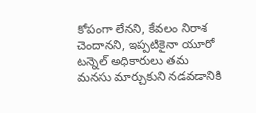కోపంగా లేనని, కేవలం నిరాశ చెందానని, ఇప్పటికైనా యూరో టన్నెల్ అధికారులు తమ మనసు మార్చుకుని నడవడానికి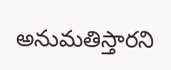అనుమతిస్తారని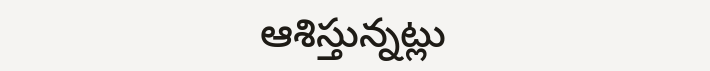ఆశిస్తున్నట్లు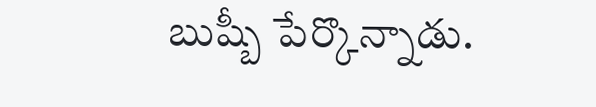బుష్బీ పేర్కొన్నాడు.